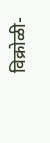विक्रोळी-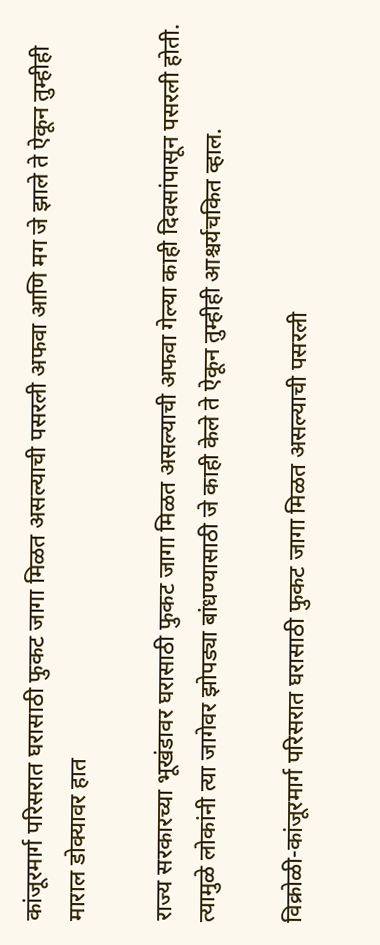कांजूरमार्ग परिसरात घरासाठी फुकट जागा मिळत असल्याची पसरली अफवा आणि मग जे झाले ते ऐकून तुम्हीही माराल डोक्यावर हात

राज्य सरकारच्या भूखंडावर घरासाठी फुकट जागा मिळत असल्याची अफवा गेल्या काही दिवसांपासून पसरली होती. त्यामुळे लोकांनी त्या जागेवर झोपड्या बांधण्यासाठी जे काही केले ते ऐकून तुम्हीही आश्चर्यचकित व्हाल.

विक्रोळी-कांजूरमार्ग परिसरात घरासाठी फुकट जागा मिळत असल्याची पसरली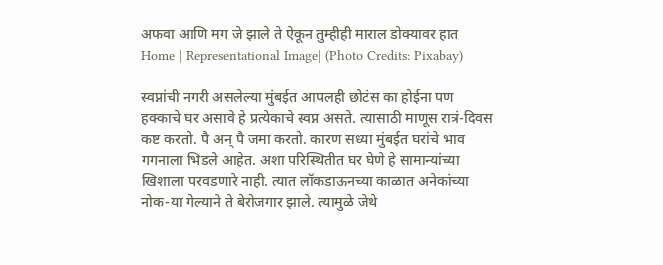अफवा आणि मग जे झाले ते ऐकून तुम्हीही माराल डोक्यावर हात
Home | Representational Image| (Photo Credits: Pixabay)

स्वप्नांची नगरी असलेल्या मुंबईत आपलही छोटंस का होईना पण हक्काचे घर असावे हे प्रत्येकाचे स्वप्न असते. त्यासाठी माणूस रात्रं-दिवस कष्ट करतो. पै अन् पै जमा करतो. कारण सध्या मुंबईत घरांचे भाव गगनाला भिडले आहेत. अशा परिस्थितीत घर घेणे हे सामान्यांच्या खिशाला परवडणारे नाही. त्यात लॉकडाऊनच्या काळात अनेकांच्या नोक-या गेल्याने ते बेरोजगार झाले. त्यामुळे जेथे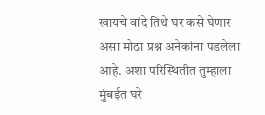खायचे वांदे तिथे घर कसे घेणार असा मोठा प्रश्न अनेकांना पडलेला आहे. अशा परिस्थितीत तुम्हाला मुंबईत घरे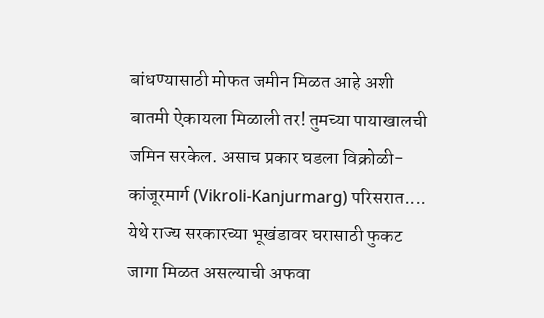बांधण्यासाठी मोफत जमीन मिळत आहे अशी बातमी ऐकायला मिळाली तर! तुमच्या पायाखालची जमिन सरकेल. असाच प्रकार घडला विक्रोळी-कांजूरमार्ग (Vikroli-Kanjurmarg) परिसरात.... येथे राज्य सरकारच्या भूखंडावर घरासाठी फुकट जागा मिळत असल्याची अफवा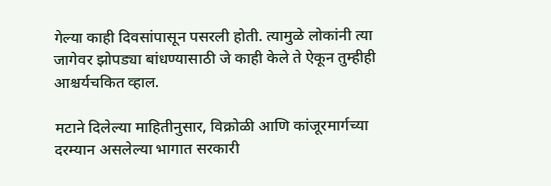गेल्या काही दिवसांपासून पसरली होती. त्यामुळे लोकांनी त्या जागेवर झोपड्या बांधण्यासाठी जे काही केले ते ऐकून तुम्हीही आश्चर्यचकित व्हाल.

मटाने दिलेल्या माहितीनुसार, विक्रोळी आणि कांजूरमार्गच्या दरम्यान असलेल्या भागात सरकारी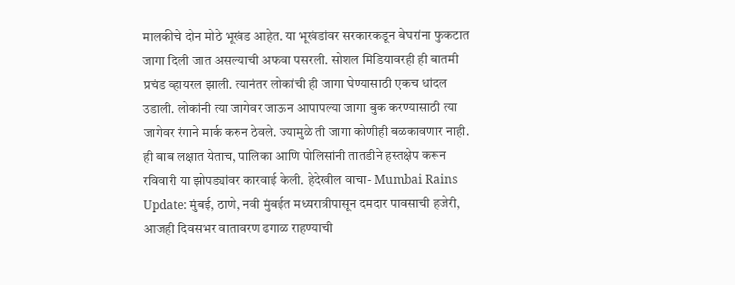मालकीचे दोन मोठे भूखंड आहेत. या भूखंडांवर सरकारकडून बेघरांना फुकटात जागा दिली जात असल्याची अफवा पसरली. सोशल मिडियावरही ही बातमी प्रचंड व्हायरल झाली. त्यानंतर लोकांची ही जागा घेण्यासाठी एकच धांदल उडाली. लोकांनी त्या जागेवर जाऊन आपापल्या जागा बुक करण्यासाठी त्या जागेवर रंगाने मार्क करुन ठेवले. ज्यामुळे ती जागा कोणीही बळकावणार नाही. ही बाब लक्षात येताच, पालिका आणि पोलिसांनी तातडीने हस्तक्षेप करून रविवारी या झोपड्यांवर कारवाई केली. हेदेखील वाचा- Mumbai Rains Update: मुंबई, ठाणे, नवी मुंबईत मध्यरात्रीपासून दमदार पावसाची हजेरी, आजही दिवसभर वातावरण ढगाळ राहण्याची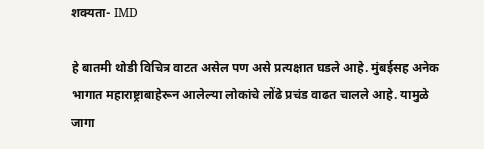शक्यता- IMD

हे बातमी थोडी विचित्र वाटत असेल पण असे प्रत्यक्षात घडले आहे. मुंबईसह अनेक भागात महाराष्ट्राबाहेरून आलेल्या लोकांचे लोंढे प्रचंड वाढत चालले आहे. यामुळे जागा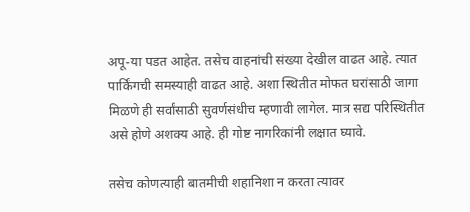अपू-या पडत आहेत. तसेच वाहनांची संख्या देखील वाढत आहे. त्यात पार्किंगची समस्याही वाढत आहे. अशा स्थितीत मोफत घरांसाठी जागा मिळणे ही सर्वांसाठी सुवर्णसंधीच म्हणावी लागेल. मात्र सद्य परिस्थितीत असे होणे अशक्य आहे. ही गोष्ट नागरिकांनी लक्षात घ्यावे.

तसेच कोणत्याही बातमीची शहानिशा न करता त्यावर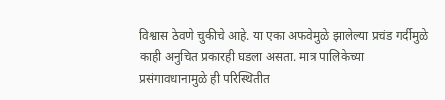विश्वास ठेवणे चुकीचे आहे. या एका अफवेमुळे झालेल्या प्रचंड गर्दीमुळे काही अनुचित प्रकारही घडला असता. मात्र पालिकेच्या प्रसंगावधानामुळे ही परिस्थितीत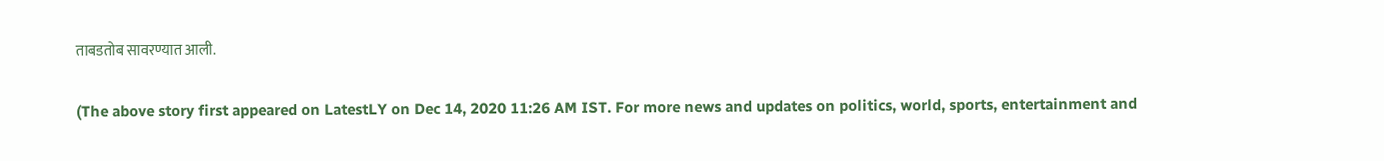ताबडतोब सावरण्यात आली.

(The above story first appeared on LatestLY on Dec 14, 2020 11:26 AM IST. For more news and updates on politics, world, sports, entertainment and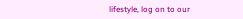lifestyle, log on to our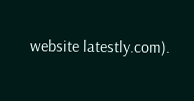website latestly.com).